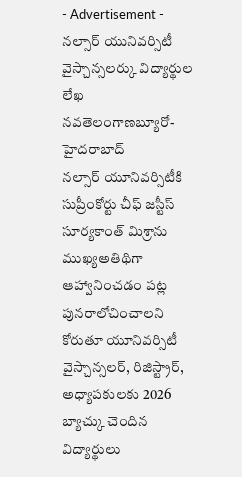- Advertisement -
నల్సార్ యునివర్సిటీ వైస్చాన్సలర్కు విద్యార్థుల లేఖ
నవతెలంగాణబ్యూరో-హైదరాబాద్
నల్సార్ యూనివర్సిటీకి సుప్రీంకోర్టు చీఫ్ జస్టీస్ సూర్యకాంత్ మిశ్రాను ముఖ్యఅతిథిగా ఆహ్వానించడం పట్ల పునరాలోచించాలని కోరుతూ యూనివర్సిటీ వైస్చాన్సలర్, రిజిస్ట్రార్, అధ్యాపకులకు 2026 బ్యాచ్కు చెందిన విద్యార్థులు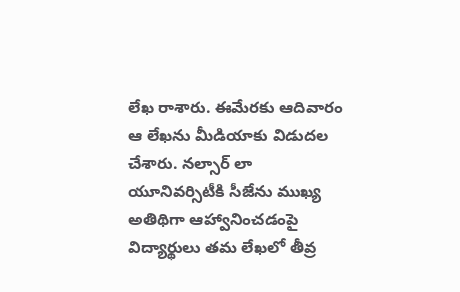లేఖ రాశారు. ఈమేరకు ఆదివారం ఆ లేఖను మీడియాకు విడుదల చేశారు. నల్సార్ లా యూనివర్సిటీకి సీజేను ముఖ్య అతిథిగా ఆహ్వానించడంపై విద్యార్థులు తమ లేఖలో తీవ్ర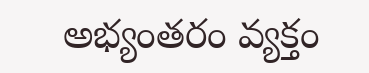అభ్యంతరం వ్యక్తం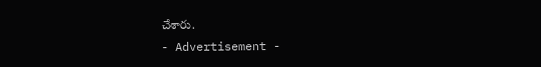చేశారు.
- Advertisement -